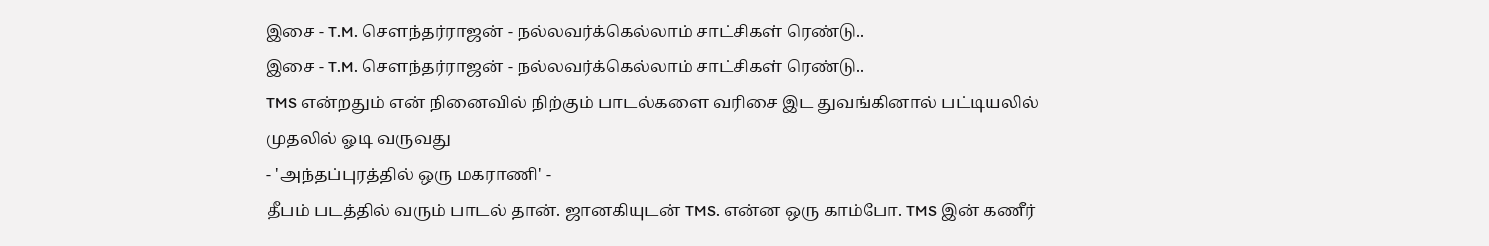இசை - T.M. சௌந்தர்ராஜன் - நல்லவர்க்கெல்லாம் சாட்சிகள் ரெண்டு..
இசை - T.M. சௌந்தர்ராஜன் - நல்லவர்க்கெல்லாம் சாட்சிகள் ரெண்டு..
TMS என்றதும் என் நினைவில் நிற்கும் பாடல்களை வரிசை இட துவங்கினால் பட்டியலில் முதலில் ஓடி வருவது
- 'அந்தப்புரத்தில் ஒரு மகராணி' -
தீபம் படத்தில் வரும் பாடல் தான். ஜானகியுடன் TMS. என்ன ஒரு காம்போ. TMS இன் கணீர்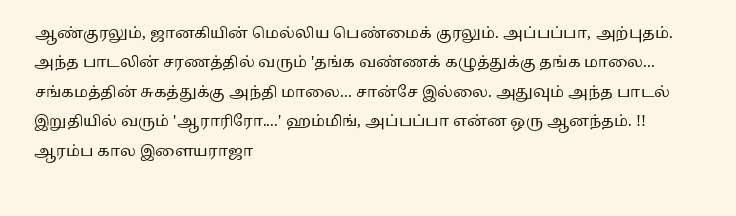ஆண்குரலும், ஜானகியின் மெல்லிய பெண்மைக் குரலும். அப்பப்பா, அற்புதம்.
அந்த பாடலின் சரணத்தில் வரும் 'தங்க வண்ணக் கழுத்துக்கு தங்க மாலை... சங்கமத்தின் சுகத்துக்கு அந்தி மாலை... சான்சே இல்லை. அதுவும் அந்த பாடல் இறுதியில் வரும் 'ஆராரிரோ....' ஹம்மிங், அப்பப்பா என்ன ஒரு ஆனந்தம். !! ஆரம்ப கால இளையராஜா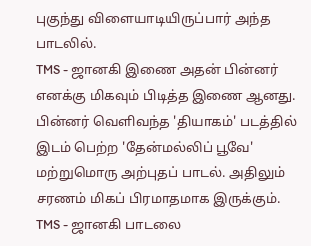புகுந்து விளையாடியிருப்பார் அந்த பாடலில்.
TMS - ஜானகி இணை அதன் பின்னர் எனக்கு மிகவும் பிடித்த இணை ஆனது.
பின்னர் வெளிவந்த 'தியாகம்' படத்தில் இடம் பெற்ற 'தேன்மல்லிப் பூவே' மற்றுமொரு அற்புதப் பாடல். அதிலும் சரணம் மிகப் பிரமாதமாக இருக்கும்.
TMS - ஜானகி பாடலை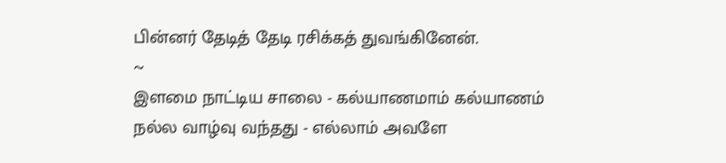பின்னர் தேடித் தேடி ரசிக்கத் துவங்கினேன்.
~
இளமை நாட்டிய சாலை - கல்யாணமாம் கல்யாணம்
நல்ல வாழ்வு வந்தது - எல்லாம் அவளே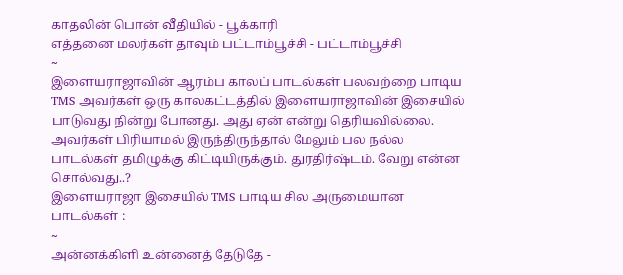காதலின் பொன் வீதியில் - பூக்காரி
எத்தனை மலர்கள் தாவும் பட்டாம்பூச்சி - பட்டாம்பூச்சி
~
இளையராஜாவின் ஆரம்ப காலப் பாடல்கள் பலவற்றை பாடிய TMS அவர்கள் ஒரு காலகட்டத்தில் இளையராஜாவின் இசையில் பாடுவது நின்று போனது. அது ஏன் என்று தெரியவில்லை.
அவர்கள் பிரியாமல் இருந்திருந்தால் மேலும் பல நல்ல பாடல்கள் தமிழுக்கு கிட்டியிருக்கும். துரதிர்ஷ்டம். வேறு என்ன சொல்வது..?
இளையராஜா இசையில் TMS பாடிய சில அருமையான பாடல்கள் :
~
அன்னக்கிளி உன்னைத் தேடுதே -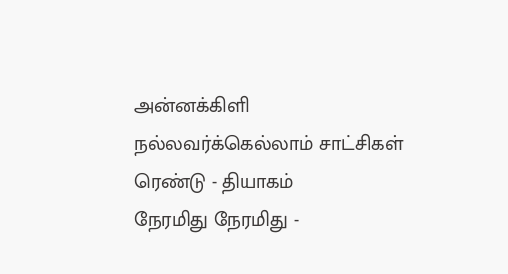அன்னக்கிளி
நல்லவர்க்கெல்லாம் சாட்சிகள் ரெண்டு - தியாகம்
நேரமிது நேரமிது -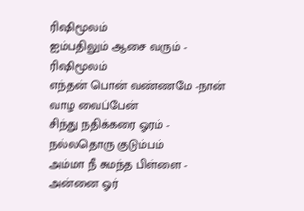ரிஷிமூலம்
ஐம்பதிலும் ஆசை வரும் - ரிஷிமூலம்
எந்தன் பொன் வண்ணமே -நான் வாழ வைப்பேன்
சிந்து நதிக்கரை ஓரம் - நல்லதொரு குடும்பம்
அம்மா நீ சுமந்த பிள்ளை - அன்னை ஓர்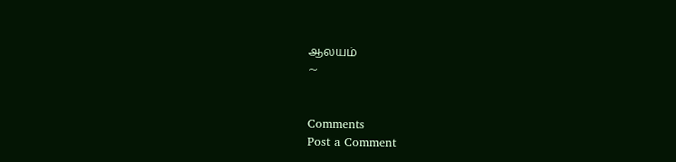ஆலயம்
~


Comments
Post a Comment